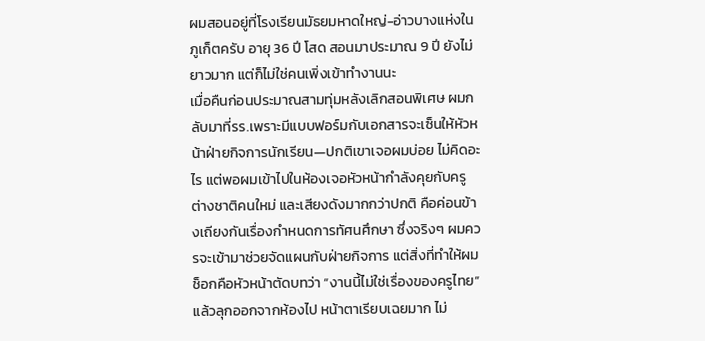ผมสอนอยู่ที่โรงเรียนมัธยมหาดใหญ่-อ่าวบางแห่งในภูเก็ตครับ อายุ 36 ปี โสด สอนมาประมาณ 9 ปี ยังไม่ยาวมาก แต่ก็ไม่ใช่คนเพิ่งเข้าทำงานนะ
เมื่อคืนก่อนประมาณสามทุ่มหลังเลิกสอนพิเศษ ผมกลับมาที่รร.เพราะมีแบบฟอร์มกับเอกสารจะเซ็นให้หัวหน้าฝ่ายกิจการนักเรียน—ปกติเขาเจอผมบ่อย ไม่คิดอะไร แต่พอผมเข้าไปในห้องเจอหัวหน้ากำลังคุยกับครูต่างชาติคนใหม่ และเสียงดังมากกว่าปกติ คือค่อนข้างเถียงกันเรื่องกำหนดการทัศนศึกษา ซึ่งจริงๆ ผมควรจะเข้ามาช่วยจัดแผนกับฝ่ายกิจการ แต่สิ่งที่ทำให้ผมช็อกคือหัวหน้าตัดบทว่า “งานนี้ไม่ใช่เรื่องของครูไทย” แล้วลุกออกจากห้องไป หน้าตาเรียบเฉยมาก ไม่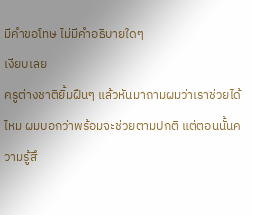มีคำขอโทษ ไม่มีคำอธิบายใดๆ
เงียบเลย
ครูต่างชาติยิ้มฝืนๆ แล้วหันมาถามผมว่าเราช่วยได้ไหม ผมบอกว่าพร้อมจะช่วยตามปกติ แต่ตอนนั้นความรู้สึ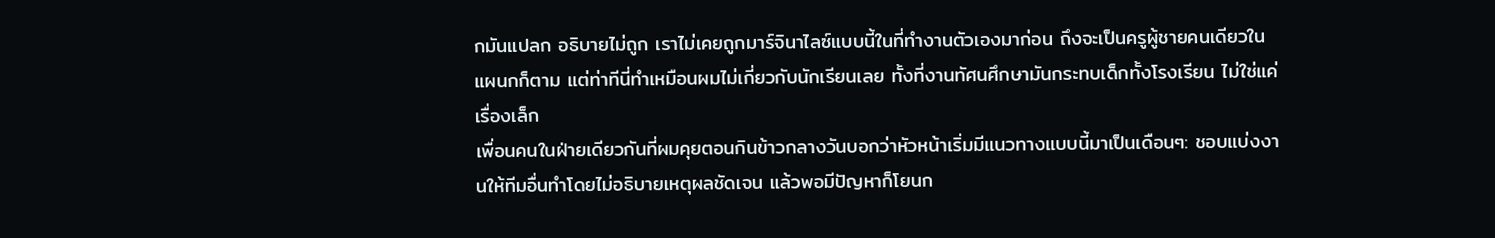กมันแปลก อธิบายไม่ถูก เราไม่เคยถูกมาร์จินาไลซ์แบบนี้ในที่ทำงานตัวเองมาก่อน ถึงจะเป็นครูผู้ชายคนเดียวในแผนกก็ตาม แต่ท่าทีนี่ทำเหมือนผมไม่เกี่ยวกับนักเรียนเลย ทั้งที่งานทัศนศึกษามันกระทบเด็กทั้งโรงเรียน ไม่ใช่แค่เรื่องเล็ก
เพื่อนคนในฝ่ายเดียวกันที่ผมคุยตอนกินข้าวกลางวันบอกว่าหัวหน้าเริ่มมีแนวทางแบบนี้มาเป็นเดือนๆ: ชอบแบ่งงานให้ทีมอื่นทำโดยไม่อธิบายเหตุผลชัดเจน แล้วพอมีปัญหาก็โยนก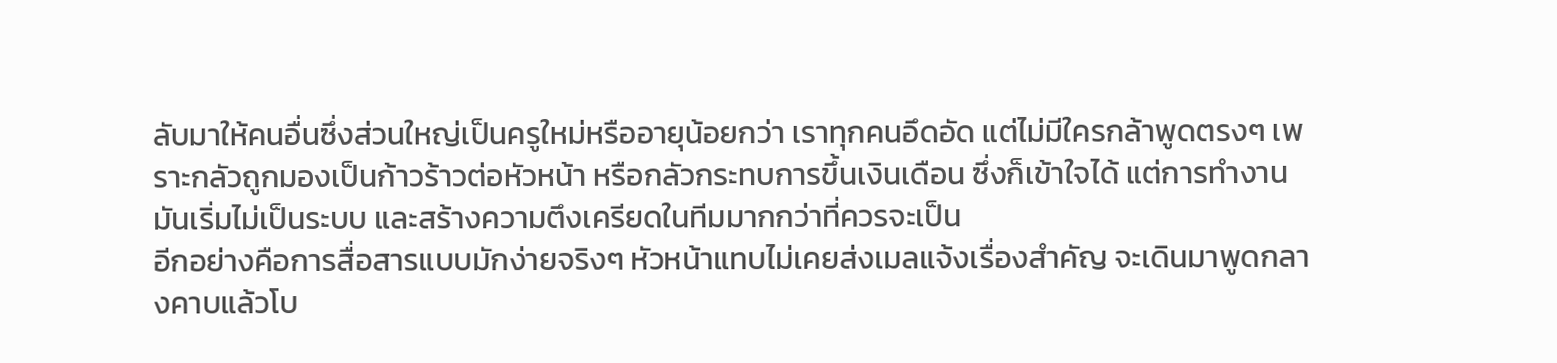ลับมาให้คนอื่นซึ่งส่วนใหญ่เป็นครูใหม่หรืออายุน้อยกว่า เราทุกคนอึดอัด แต่ไม่มีใครกล้าพูดตรงๆ เพราะกลัวถูกมองเป็นก้าวร้าวต่อหัวหน้า หรือกลัวกระทบการขึ้นเงินเดือน ซึ่งก็เข้าใจได้ แต่การทำงานมันเริ่มไม่เป็นระบบ และสร้างความตึงเครียดในทีมมากกว่าที่ควรจะเป็น
อีกอย่างคือการสื่อสารแบบมักง่ายจริงๆ หัวหน้าแทบไม่เคยส่งเมลแจ้งเรื่องสำคัญ จะเดินมาพูดกลางคาบแล้วโบ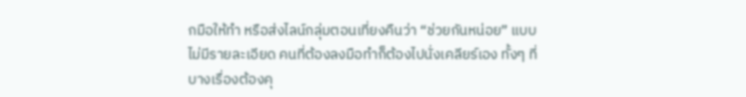กมือให้ทำ หรือส่งไลน์กลุ่มตอนเที่ยงคืนว่า “ช่วยกันหน่อย” แบบไม่มีรายละเอียด คนที่ต้องลงมือทำก็ต้องไปนั่งเคลียร์เอง ทั้งๆ ที่บางเรื่องต้องคุ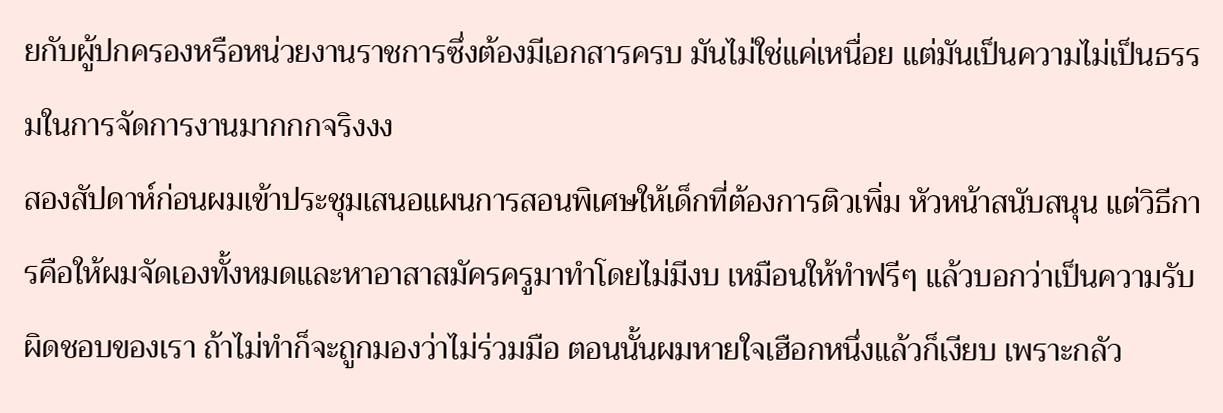ยกับผู้ปกครองหรือหน่วยงานราชการซึ่งต้องมีเอกสารครบ มันไม่ใช่แค่เหนื่อย แต่มันเป็นความไม่เป็นธรรมในการจัดการงานมากกกจริงงง
สองสัปดาห์ก่อนผมเข้าประชุมเสนอแผนการสอนพิเศษให้เด็กที่ต้องการติวเพิ่ม หัวหน้าสนับสนุน แต่วิธีการคือให้ผมจัดเองทั้งหมดและหาอาสาสมัครครูมาทำโดยไม่มีงบ เหมือนให้ทำฟรีๆ แล้วบอกว่าเป็นความรับผิดชอบของเรา ถ้าไม่ทำก็จะถูกมองว่าไม่ร่วมมือ ตอนนั้นผมหายใจเฮือกหนึ่งแล้วก็เงียบ เพราะกลัว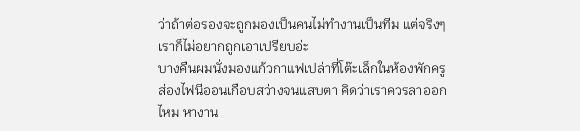ว่าถ้าต่อรองจะถูกมองเป็นคนไม่ทำงานเป็นทีม แต่จริงๆ เราก็ไม่อยากถูกเอาเปรียบอ่ะ
บางคืนผมนั่งมองแก้วกาแฟเปล่าที่โต๊ะเล็กในห้องพักครู ส่องไฟนีออนเกือบสว่างจนแสบตา คิดว่าเราควรลาออกไหม หางาน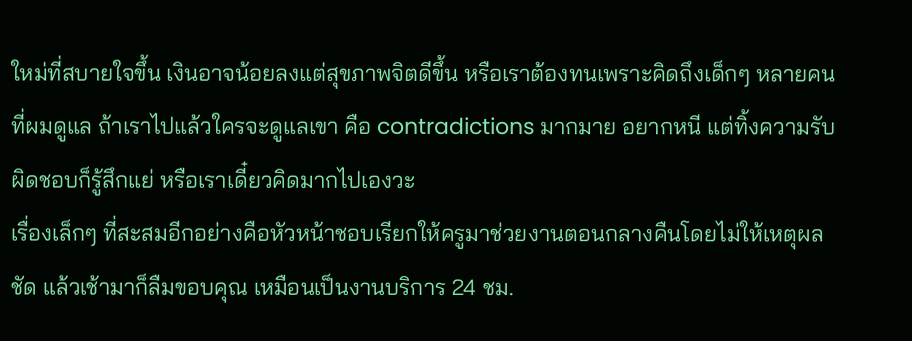ใหม่ที่สบายใจขึ้น เงินอาจน้อยลงแต่สุขภาพจิตดีขึ้น หรือเราต้องทนเพราะคิดถึงเด็กๆ หลายคนที่ผมดูแล ถ้าเราไปแล้วใครจะดูแลเขา คือ contradictions มากมาย อยากหนี แต่ทิ้งความรับผิดชอบก็รู้สึกแย่ หรือเราเดี๋ยวคิดมากไปเองวะ
เรื่องเล็กๆ ที่สะสมอีกอย่างคือหัวหน้าชอบเรียกให้ครูมาช่วยงานตอนกลางคืนโดยไม่ให้เหตุผลชัด แล้วเช้ามาก็ลืมขอบคุณ เหมือนเป็นงานบริการ 24 ชม.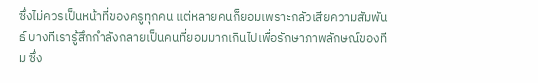ซึ่งไม่ควรเป็นหน้าที่ของครูทุกคน แต่หลายคนก็ยอมเพราะกลัวเสียความสัมพันธ์ บางทีเรารู้สึกกำลังกลายเป็นคนที่ยอมมากเกินไปเพื่อรักษาภาพลักษณ์ของทีม ซึ่ง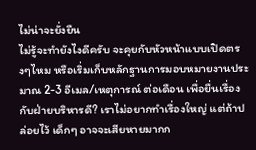ไม่น่าจะยั่งยืน
ไม่รู้จะทำยังไงดีครับ จะคุยกับหัวหน้าแบบเปิดตรงๆไหม หรือเริ่มเก็บหลักฐานการมอบหมายงานประมาณ 2-3 อีเมล/เหตุการณ์ ต่อเดือน เพื่อยื่นเรื่องกับฝ่ายบริหารดี? เราไม่อยากทำเรื่องใหญ่ แต่ถ้าปล่อยไว้ เด็กๆ อาจจะเสียหายมากก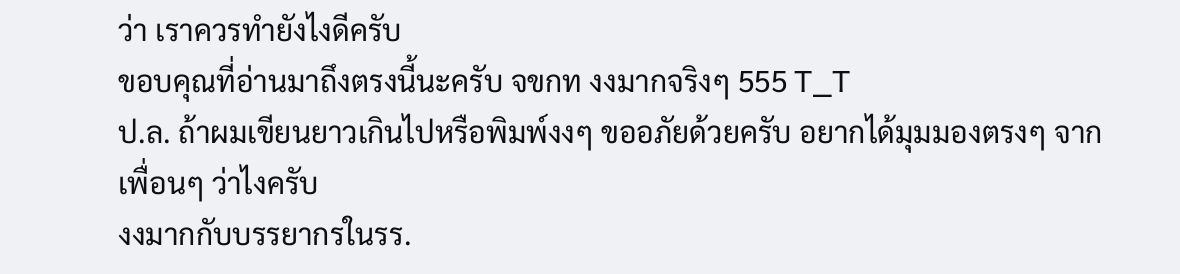ว่า เราควรทำยังไงดีครับ
ขอบคุณที่อ่านมาถึงตรงนี้นะครับ จขกท งงมากจริงๆ 555 T_T
ป.ล. ถ้าผมเขียนยาวเกินไปหรือพิมพ์งงๆ ขออภัยด้วยครับ อยากได้มุมมองตรงๆ จากเพื่อนๆ ว่าไงครับ
งงมากกับบรรยากรในรร.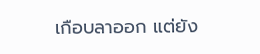เกือบลาออก แต่ยัง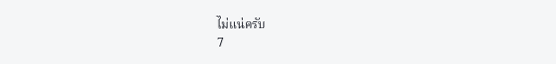ไม่แน่ครับ
7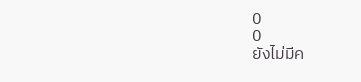0
0
ยังไม่มีค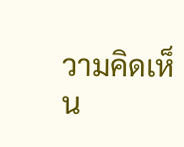วามคิดเห็น